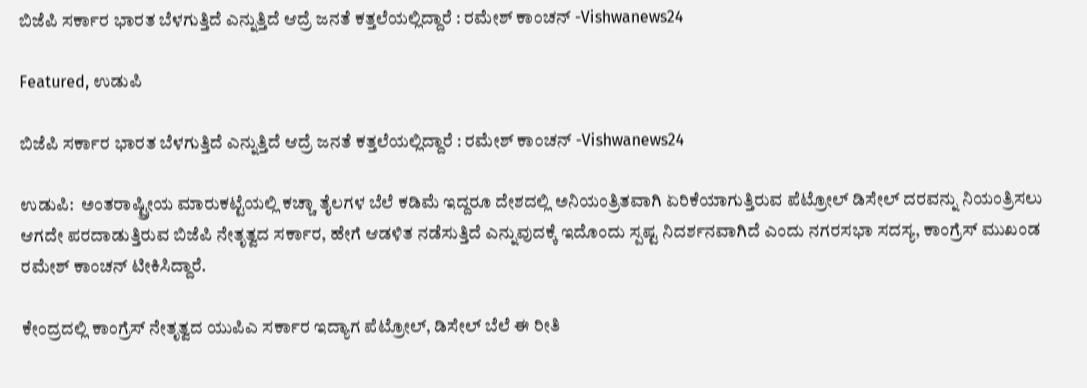ಬಿಜೆಪಿ ಸರ್ಕಾರ ಭಾರತ ಬೆಳಗುತ್ತಿದೆ ಎನ್ನುತ್ತಿದೆ ಆದ್ರೆ ಜನತೆ ಕತ್ತಲೆಯಲ್ಲಿದ್ದಾರೆ : ರಮೇಶ್ ಕಾಂಚನ್ -Vishwanews24

Featured, ಉಡುಪಿ

ಬಿಜೆಪಿ ಸರ್ಕಾರ ಭಾರತ ಬೆಳಗುತ್ತಿದೆ ಎನ್ನುತ್ತಿದೆ ಆದ್ರೆ ಜನತೆ ಕತ್ತಲೆಯಲ್ಲಿದ್ದಾರೆ : ರಮೇಶ್ ಕಾಂಚನ್ -Vishwanews24

ಉಡುಪಿ:  ಅಂತರಾಷ್ಟ್ರೀಯ ಮಾರುಕಟ್ಟೆಯಲ್ಲಿ ಕಚ್ಚಾ ತೈಲಗಳ ಬೆಲೆ ಕಡಿಮೆ ಇದ್ದರೂ ದೇಶದಲ್ಲಿ ಅನಿಯಂತ್ರಿತವಾಗಿ ಏರಿಕೆಯಾಗುತ್ತಿರುವ ಪೆಟ್ರೋಲ್ ಡಿಸೇಲ್ ದರವನ್ನು ನಿಯಂತ್ರಿಸಲು ಆಗದೇ ಪರದಾಡುತ್ತಿರುವ ಬಿಜೆಪಿ ನೇತೃತ್ವದ ಸರ್ಕಾರ, ಹೇಗೆ ಆಡಳಿತ ನಡೆಸುತ್ತಿದೆ ಎನ್ನುವುದಕ್ಕೆ ಇದೊಂದು ಸ್ಪಷ್ಟ ನಿದರ್ಶನವಾಗಿದೆ ಎಂದು ನಗರಸಭಾ ಸದಸ್ಯ, ಕಾಂಗ್ರೆಸ್ ಮುಖಂಡ ರಮೇಶ್ ಕಾಂಚನ್ ಟೀಕಿಸಿದ್ದಾರೆ.

ಕೇಂದ್ರದಲ್ಲಿ ಕಾಂಗ್ರೆಸ್ ನೇತೃತ್ವದ ಯುಪಿಎ ಸರ್ಕಾರ ಇದ್ಯಾಗ ಪೆಟ್ರೋಲ್, ಡಿಸೇಲ್ ಬೆಲೆ ಈ ರೀತಿ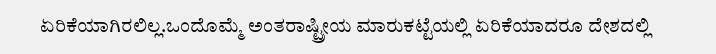ಏರಿಕೆಯಾಗಿರಲಿಲ್ಲ.ಒಂದೊಮ್ಮೆ ಅಂತರಾಷ್ಟ್ರೀಯ ಮಾರುಕಟ್ಟೆಯಲ್ಲಿ ಏರಿಕೆಯಾದರೂ ದೇಶದಲ್ಲಿ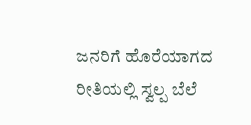ಜನರಿಗೆ ಹೊರೆಯಾಗದ ರೀತಿಯಲ್ಲಿ ಸ್ವಲ್ಪ ಬೆಲೆ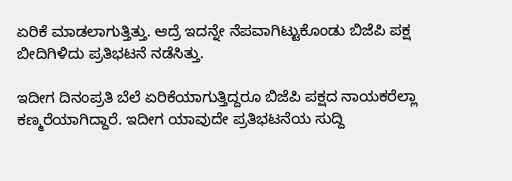ಏರಿಕೆ ಮಾಡಲಾಗುತ್ತಿತ್ತು. ಆದ್ರೆ ಇದನ್ನೇ ನೆಪವಾಗಿಟ್ಟುಕೊಂಡು ಬಿಜೆಪಿ ಪಕ್ಷ ಬೀದಿಗಿಳಿದು ಪ್ರತಿಭಟನೆ ನಡೆಸಿತ್ತು.

ಇದೀಗ ದಿನಂಪ್ರತಿ ಬೆಲೆ ಏರಿಕೆಯಾಗುತ್ತಿದ್ದರೂ ಬಿಜೆಪಿ ಪಕ್ಷದ ನಾಯಕರೆಲ್ಲಾ ಕಣ್ಮರೆಯಾಗಿದ್ದಾರೆ. ಇದೀಗ ಯಾವುದೇ ಪ್ರತಿಭಟನೆಯ ಸುದ್ದಿ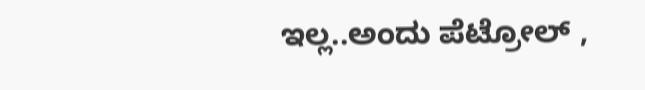ಇಲ್ಲ..ಅಂದು ಪೆಟ್ರೋಲ್ ,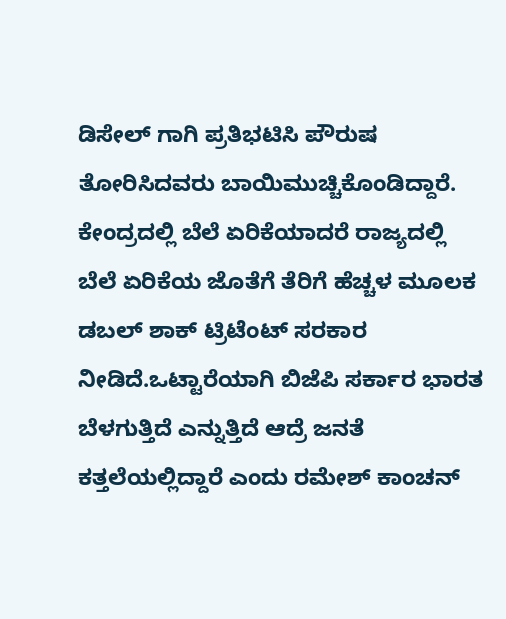ಡಿಸೇಲ್ ಗಾಗಿ ಪ್ರತಿಭಟಿಸಿ ಪೌರುಷ ತೋರಿಸಿದವರು ಬಾಯಿಮುಚ್ಚಿಕೊಂಡಿದ್ದಾರೆ. ಕೇಂದ್ರದಲ್ಲಿ ಬೆಲೆ ಏರಿಕೆಯಾದರೆ ರಾಜ್ಯದಲ್ಲಿ ಬೆಲೆ ಏರಿಕೆಯ ಜೊತೆಗೆ ತೆರಿಗೆ ಹೆಚ್ಚಳ ಮೂಲಕ ಡಬಲ್ ಶಾಕ್ ಟ್ರಿಟೆಂಟ್ ಸರಕಾರ ನೀಡಿದೆ.ಒಟ್ಟಾರೆಯಾಗಿ ಬಿಜೆಪಿ ಸರ್ಕಾರ ಭಾರತ ಬೆಳಗುತ್ತಿದೆ ಎನ್ನುತ್ತಿದೆ ಆದ್ರೆ ಜನತೆ ಕತ್ತಲೆಯಲ್ಲಿದ್ದಾರೆ ಎಂದು ರಮೇಶ್ ಕಾಂಚನ್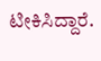ಟೀಕಿಸಿದ್ದಾರೆ.